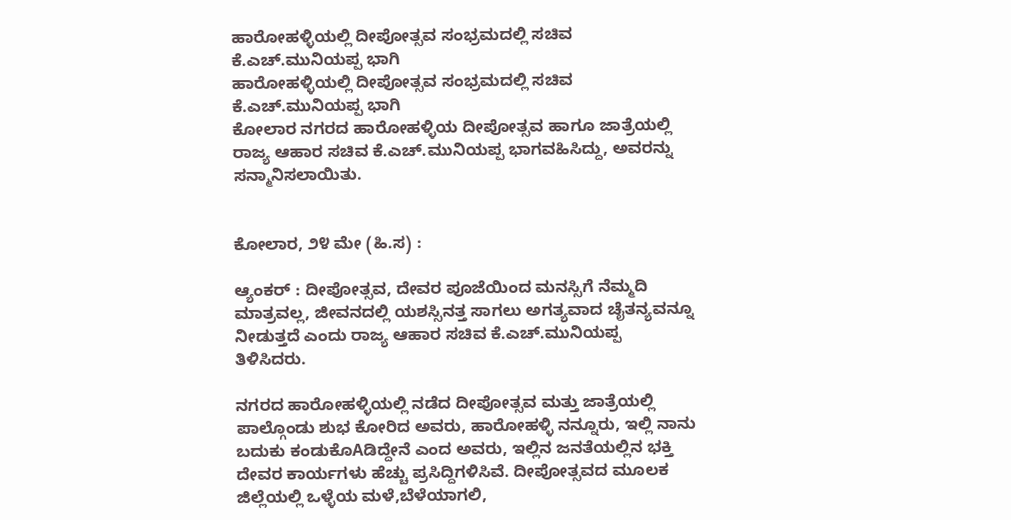ಹಾರೋಹಳ್ಳಿಯಲ್ಲಿ ದೀಪೋತ್ಸವ ಸಂಭ್ರಮದಲ್ಲಿ ಸಚಿವ ಕೆ.ಎಚ್.ಮುನಿಯಪ್ಪ ಭಾಗಿ
ಹಾರೋಹಳ್ಳಿಯಲ್ಲಿ ದೀಪೋತ್ಸವ ಸಂಭ್ರಮದಲ್ಲಿ ಸಚಿವ ಕೆ.ಎಚ್.ಮುನಿಯಪ್ಪ ಭಾಗಿ
ಕೋಲಾರ ನಗರದ ಹಾರೋಹಳ್ಳಿಯ ದೀಪೋತ್ಸವ ಹಾಗೂ ಜಾತ್ರೆಯಲ್ಲಿ ರಾಜ್ಯ ಆಹಾರ ಸಚಿವ ಕೆ.ಎಚ್.ಮುನಿಯಪ್ಪ ಭಾಗವಹಿಸಿದ್ದು, ಅವರನ್ನು ಸನ್ಮಾನಿಸಲಾಯಿತು.


ಕೋಲಾರ, ೨೪ ಮೇ (ಹಿ.ಸ) :

ಆ್ಯಂಕರ್ : ದೀಪೋತ್ಸವ, ದೇವರ ಪೂಜೆಯಿಂದ ಮನಸ್ಸಿಗೆ ನೆಮ್ಮದಿ ಮಾತ್ರವಲ್ಲ, ಜೀವನದಲ್ಲಿ ಯಶಸ್ಸಿನತ್ತ ಸಾಗಲು ಅಗತ್ಯವಾದ ಚೈತನ್ಯವನ್ನೂ ನೀಡುತ್ತದೆ ಎಂದು ರಾಜ್ಯ ಆಹಾರ ಸಚಿವ ಕೆ.ಎಚ್.ಮುನಿಯಪ್ಪ ತಿಳಿಸಿದರು.

ನಗರದ ಹಾರೋಹಳ್ಳಿಯಲ್ಲಿ ನಡೆದ ದೀಪೋತ್ಸವ ಮತ್ತು ಜಾತ್ರೆಯಲ್ಲಿ ಪಾಲ್ಗೊಂಡು ಶುಭ ಕೋರಿದ ಅವರು, ಹಾರೋಹಳ್ಳಿ ನನ್ನೂರು, ಇಲ್ಲಿ ನಾನು ಬದುಕು ಕಂಡುಕೊAಡಿದ್ದೇನೆ ಎಂದ ಅವರು, ಇಲ್ಲಿನ ಜನತೆಯಲ್ಲಿನ ಭಕ್ತಿ ದೇವರ ಕಾರ್ಯಗಳು ಹೆಚ್ಚು ಪ್ರಸಿದ್ದಿಗಳಿಸಿವೆ. ದೀಪೋತ್ಸವದ ಮೂಲಕ ಜಿಲ್ಲೆಯಲ್ಲಿ ಒಳ್ಳೆಯ ಮಳೆ,ಬೆಳೆಯಾಗಲಿ,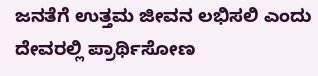ಜನತೆಗೆ ಉತ್ತಮ ಜೀವನ ಲಭಿಸಲಿ ಎಂದು ದೇವರಲ್ಲಿ ಪ್ರಾರ್ಥಿಸೋಣ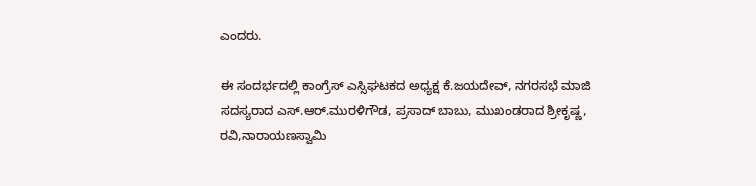ಎಂದರು.

ಈ ಸಂದರ್ಭದಲ್ಲಿ ಕಾಂಗ್ರೆಸ್ ಎಸ್ಸಿಘಟಕದ ಅಧ್ಯಕ್ಷ ಕೆ.ಜಯದೇವ್, ನಗರಸಭೆ ಮಾಜಿ ಸದಸ್ಯರಾದ ಎಸ್.ಆರ್.ಮುರಳಿಗೌಡ, ಪ್ರಸಾದ್ ಬಾಬು, ಮುಖಂಡರಾದ ಶ್ರೀಕೃಷ್ಣ, ರವಿ,ನಾರಾಯಣಸ್ವಾಮಿ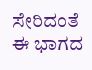ಸೇರಿದಂತೆ ಈ ಭಾಗದ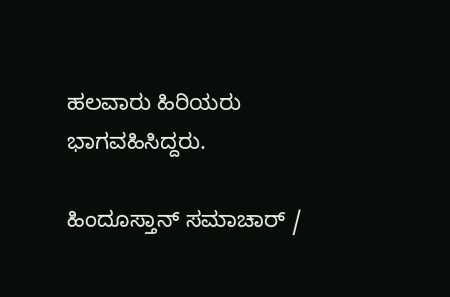ಹಲವಾರು ಹಿರಿಯರು ಭಾಗವಹಿಸಿದ್ದರು.

ಹಿಂದೂಸ್ತಾನ್ ಸಮಾಚಾರ್ /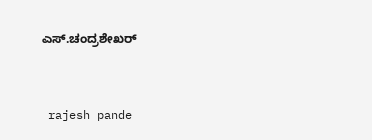ಎಸ್.ಚಂದ್ರಶೇಖರ್


 rajesh pande